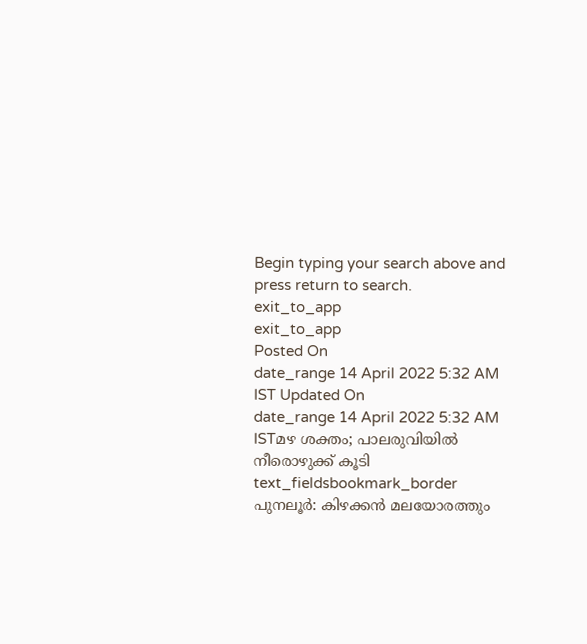Begin typing your search above and press return to search.
exit_to_app
exit_to_app
Posted On
date_range 14 April 2022 5:32 AM IST Updated On
date_range 14 April 2022 5:32 AM ISTമഴ ശക്തം; പാലരുവിയിൽ നീരൊഴുക്ക് കൂടി
text_fieldsbookmark_border
പുനലൂർ: കിഴക്കൻ മലയോരത്തും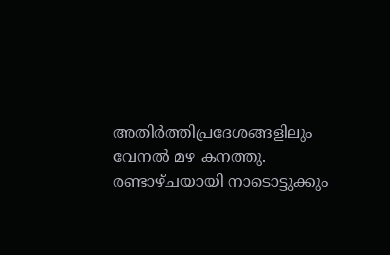അതിർത്തിപ്രദേശങ്ങളിലും വേനൽ മഴ കനത്തു. രണ്ടാഴ്ചയായി നാടൊട്ടുക്കും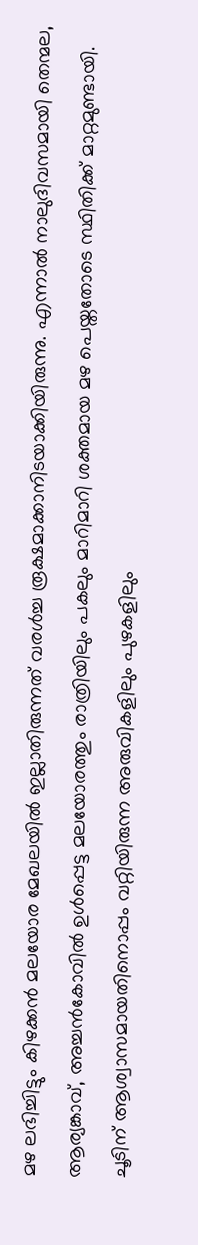മഴ ലഭിച്ചിട്ടും കിഴക്കൻ മലയോര മേഖലയിൽ ഇല്ലാതിരുന്നത് വരൾച്ച രൂക്ഷമാക്കാനിടയാക്കിയിരുന്നു. എന്നാൽ നാലുദിവസമായി തെന്മല, ആര്യങ്കാവ്, അച്ചൻകോവിൽ ഉൾപ്പെട്ട മലയോരത്തും രാത്രിയിലും പകലും മാറിമാറി ശക്തമായ മഴ പെയ്തതോടെ സ്ഥിതിക്ക് മാറ്റമുണ്ടായി. ചൂടിന് ആശ്വാസമായതിനൊപ്പം വറ്റിയിരുന്ന അരുവികളിലും പുഴകളിലും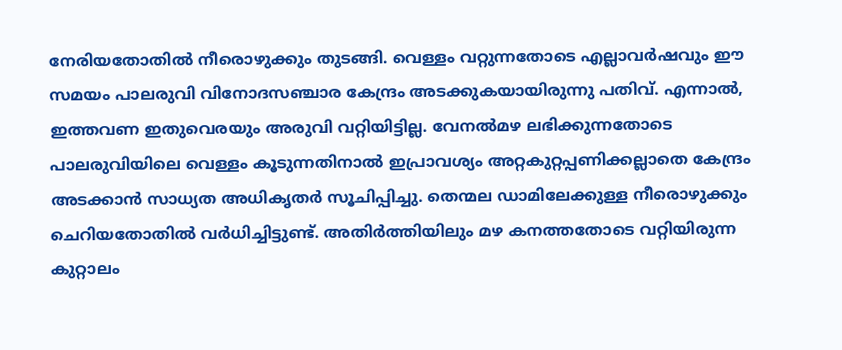നേരിയതോതിൽ നീരൊഴുക്കും തുടങ്ങി. വെള്ളം വറ്റുന്നതോടെ എല്ലാവർഷവും ഈ സമയം പാലരുവി വിനോദസഞ്ചാര കേന്ദ്രം അടക്കുകയായിരുന്നു പതിവ്. എന്നാൽ, ഇത്തവണ ഇതുവെരയും അരുവി വറ്റിയിട്ടില്ല. വേനൽമഴ ലഭിക്കുന്നതോടെ പാലരുവിയിലെ വെള്ളം കൂടുന്നതിനാൽ ഇപ്രാവശ്യം അറ്റകുറ്റപ്പണിക്കല്ലാതെ കേന്ദ്രം അടക്കാൻ സാധ്യത അധികൃതർ സൂചിപ്പിച്ചു. തെന്മല ഡാമിലേക്കുള്ള നീരൊഴുക്കും ചെറിയതോതിൽ വർധിച്ചിട്ടുണ്ട്. അതിർത്തിയിലും മഴ കനത്തതോടെ വറ്റിയിരുന്ന കുറ്റാലം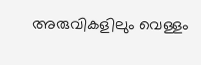അരുവികളിലും വെള്ളം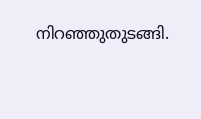നിറഞ്ഞുതുടങ്ങി.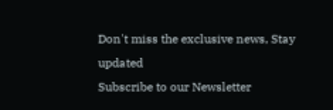Don't miss the exclusive news, Stay updated
Subscribe to our Newsletter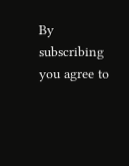By subscribing you agree to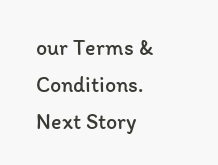our Terms & Conditions.
Next Story